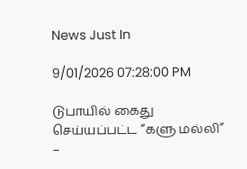News Just In

9/01/2026 07:28:00 PM

டுபாயில் கைது செய்யப்பட்ட “களு மல்லி” –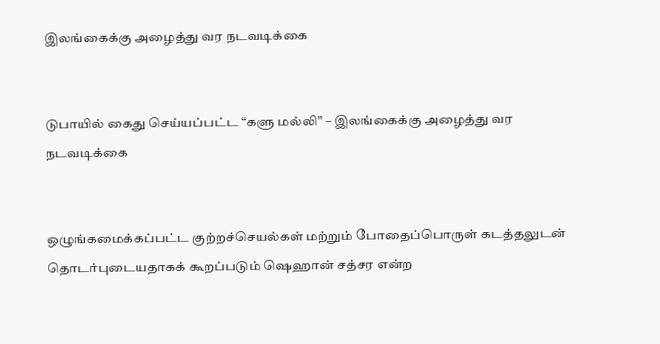இலங்கைக்கு அழைத்து வர நடவடிக்கை


டுபாயில் கைது செய்யப்பட்ட “களு மல்லி” – இலங்கைக்கு அழைத்து வர நடவடிக்கை


ஒழுங்கமைக்கப்பட்ட குற்றச்செயல்கள் மற்றும் போதைப்பொருள் கடத்தலுடன் தொடர்புடையதாகக் கூறப்படும் ஷெஹான் சத்சர என்ற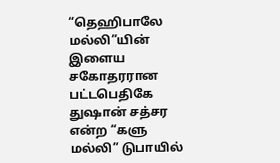“தெஹிபாலே மல்லி”யின் இளைய சகோதரரான பட்டபெதிகே துஷான் சத்சர என்ற “களு மல்லி” டுபாயில்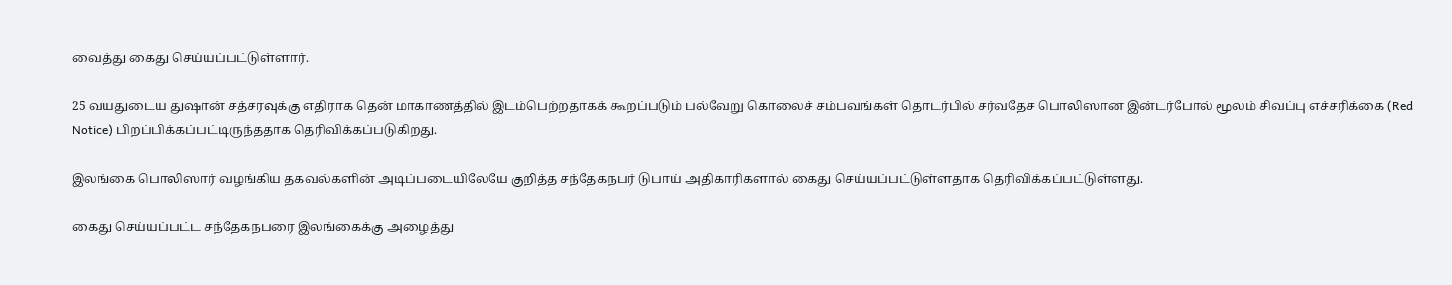வைத்து கைது செய்யப்பட்டுள்ளார்.

25 வயதுடைய துஷான் சத்சரவுக்கு எதிராக தென் மாகாணத்தில் இடம்பெற்றதாகக் கூறப்படும் பல்வேறு கொலைச் சம்பவங்கள் தொடர்பில் சர்வதேச பொலிஸான இன்டர்போல் மூலம் சிவப்பு எச்சரிக்கை (Red Notice) பிறப்பிக்கப்பட்டிருந்ததாக தெரிவிக்கப்படுகிறது.

இலங்கை பொலிஸார் வழங்கிய தகவல்களின் அடிப்படையிலேயே குறித்த சந்தேகநபர் டுபாய் அதிகாரிகளால் கைது செய்யப்பட்டுள்ளதாக தெரிவிக்கப்பட்டுள்ளது.

கைது செய்யப்பட்ட சந்தேகநபரை இலங்கைக்கு அழைத்து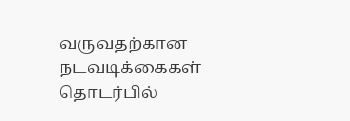வருவதற்கான நடவடிக்கைகள் தொடர்பில்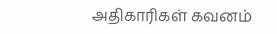அதிகாரிகள் கவனம்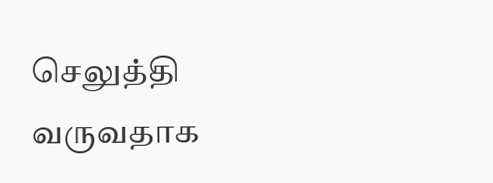செலுத்தி வருவதாக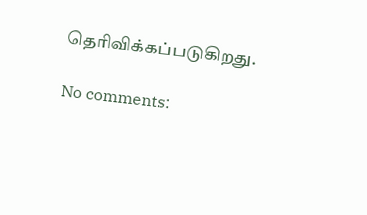தெரிவிக்கப்படுகிறது.

No comments: